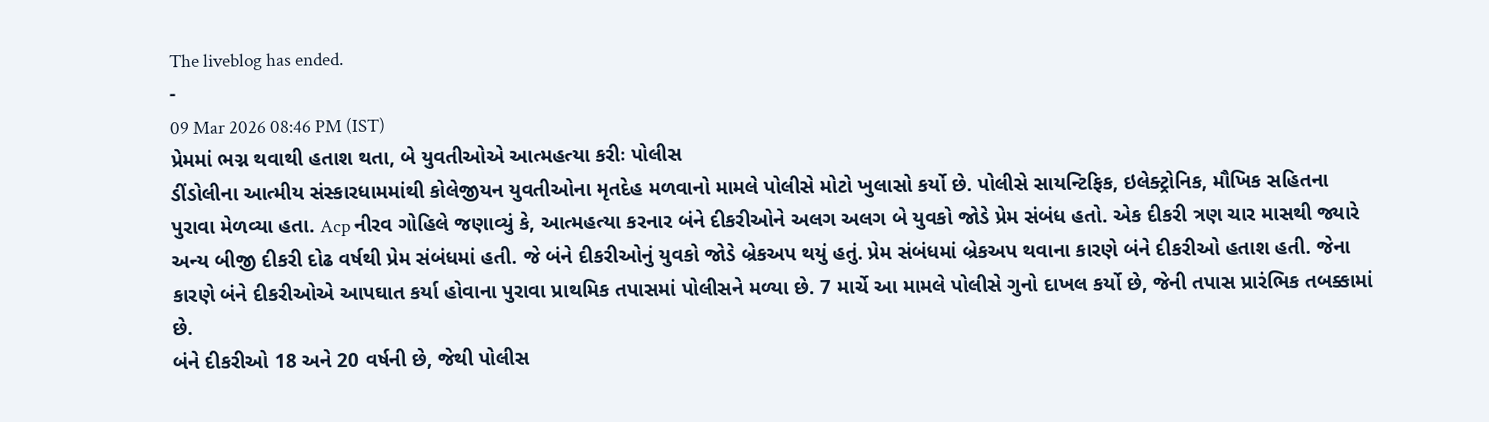The liveblog has ended.
-
09 Mar 2026 08:46 PM (IST)
પ્રેમમાં ભગ્ન થવાથી હતાશ થતા, બે યુવતીઓએ આત્મહત્યા કરીઃ પોલીસ
ડીંડોલીના આત્મીય સંસ્કારધામમાંથી કોલેજીયન યુવતીઓના મૃતદેહ મળવાનો મામલે પોલીસે મોટો ખુલાસો કર્યો છે. પોલીસે સાયન્ટિફિક, ઇલેક્ટ્રોનિક, મૌખિક સહિતના પુરાવા મેળવ્યા હતા. Acp નીરવ ગોહિલે જણાવ્યું કે, આત્મહત્યા કરનાર બંને દીકરીઓને અલગ અલગ બે યુવકો જોડે પ્રેમ સંબંધ હતો. એક દીકરી ત્રણ ચાર માસથી જ્યારે અન્ય બીજી દીકરી દોઢ વર્ષથી પ્રેમ સંબંધમાં હતી. જે બંને દીકરીઓનું યુવકો જોડે બ્રેકઅપ થયું હતું. પ્રેમ સંબંધમાં બ્રેકઅપ થવાના કારણે બંને દીકરીઓ હતાશ હતી. જેના કારણે બંને દીકરીઓએ આપઘાત કર્યા હોવાના પુરાવા પ્રાથમિક તપાસમાં પોલીસને મળ્યા છે. 7 માર્ચે આ મામલે પોલીસે ગુનો દાખલ કર્યો છે, જેની તપાસ પ્રારંભિક તબક્કામાં છે.
બંને દીકરીઓ 18 અને 20 વર્ષની છે, જેથી પોલીસ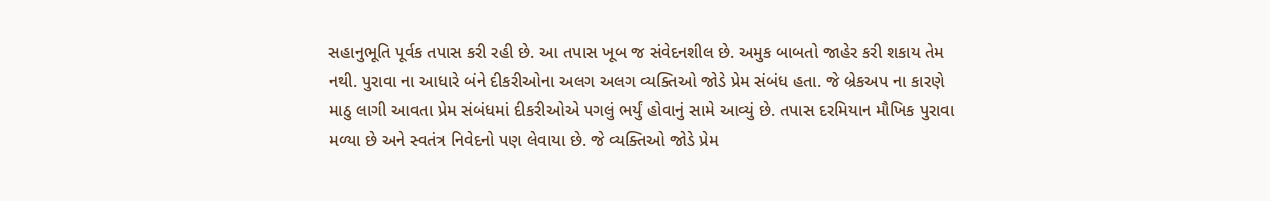સહાનુભૂતિ પૂર્વક તપાસ કરી રહી છે. આ તપાસ ખૂબ જ સંવેદનશીલ છે. અમુક બાબતો જાહેર કરી શકાય તેમ નથી. પુરાવા ના આધારે બંને દીકરીઓના અલગ અલગ વ્યક્તિઓ જોડે પ્રેમ સંબંધ હતા. જે બ્રેકઅપ ના કારણે માઠુ લાગી આવતા પ્રેમ સંબંધમાં દીકરીઓએ પગલું ભર્યું હોવાનું સામે આવ્યું છે. તપાસ દરમિયાન મૌખિક પુરાવા મળ્યા છે અને સ્વતંત્ર નિવેદનો પણ લેવાયા છે. જે વ્યક્તિઓ જોડે પ્રેમ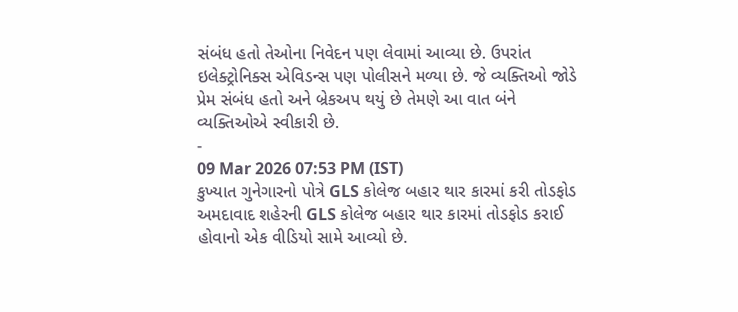સંબંધ હતો તેઓના નિવેદન પણ લેવામાં આવ્યા છે. ઉપરાંત ઇલેક્ટ્રોનિક્સ એવિડન્સ પણ પોલીસને મળ્યા છે. જે વ્યક્તિઓ જોડે પ્રેમ સંબંધ હતો અને બ્રેકઅપ થયું છે તેમણે આ વાત બંને વ્યક્તિઓએ સ્વીકારી છે.
-
09 Mar 2026 07:53 PM (IST)
કુખ્યાત ગુનેગારનો પોત્રે GLS કોલેજ બહાર થાર કારમાં કરી તોડફોડ
અમદાવાદ શહેરની GLS કોલેજ બહાર થાર કારમાં તોડફોડ કરાઈ હોવાનો એક વીડિયો સામે આવ્યો છે.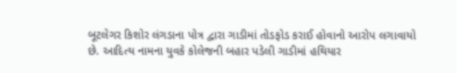બૂટલેગર કિશોર લંગડાના પોત્ર દ્વારા ગાડીમાં તોડફોડ કરાઈ હોવાનો આરોપ લગાવાયો છે. આદિત્ય નામના યુવકે કોલેજની બહાર પડેલી ગાડીમાં હથિયાર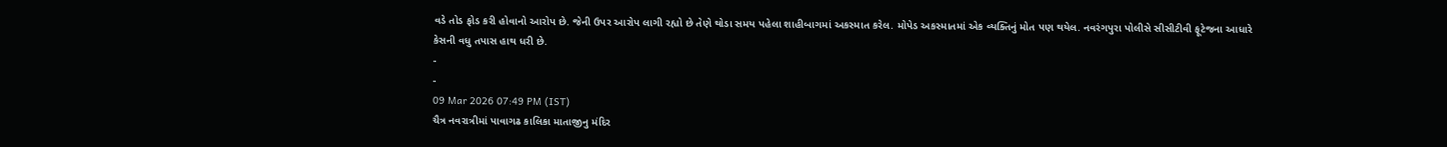વડે તોડ ફોડ કરી હોવાનો આરોપ છે. જેની ઉપર આરોપ લાગી રહ્યો છે તેણે થોડા સમય પહેલા શાહીબાગમાં અકસ્માત કરેલ. મોપેડ અકસ્માતમાં એક વ્યક્તિનું મોત પણ થયેલ. નવરંગપુરા પોલીસે સીસીટીવી ફૂટેજના આધારે કેસની વધુ તપાસ હાથ ધરી છે.
-
-
09 Mar 2026 07:49 PM (IST)
ચૈત્ર નવરાત્રીમાં પાવાગઢ કાલિકા માતાજીનુ મંદિર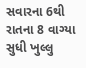સવારના 6થી રાતના 8 વાગ્યા સુધી ખુલ્લુ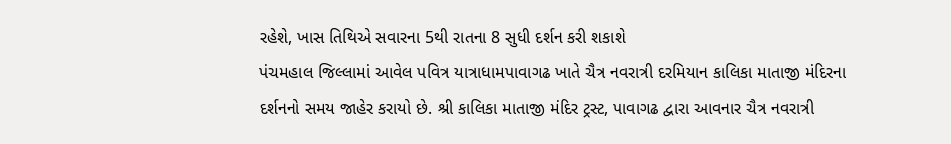રહેશે, ખાસ તિથિએ સવારના 5થી રાતના 8 સુધી દર્શન કરી શકાશે
પંચમહાલ જિલ્લામાં આવેલ પવિત્ર યાત્રાધામપાવાગઢ ખાતે ચૈત્ર નવરાત્રી દરમિયાન કાલિકા માતાજી મંદિરના દર્શનનો સમય જાહેર કરાયો છે. શ્રી કાલિકા માતાજી મંદિર ટ્રસ્ટ, પાવાગઢ દ્વારા આવનાર ચૈત્ર નવરાત્રી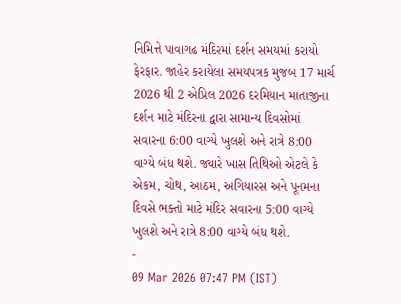નિમિત્તે પાવાગઢ મંદિરમાં દર્શન સમયમાં કરાયો ફેરફાર. જાહેર કરાયેલા સમયપત્રક મુજબ 17 માર્ચ 2026 થી 2 એપ્રિલ 2026 દરમિયાન માતાજીના દર્શન માટે મંદિરના દ્વારા સામાન્ય દિવસોમાં સવારના 6:00 વાગ્યે ખુલશે અને રાત્રે 8:00 વાગ્યે બંધ થશે. જ્યારે ખાસ તિથિઓ એટલે કે એકમ, ચોથ, આઠમ, અગિયારસ અને પૂનમના દિવસે ભક્તો માટે મંદિર સવારના 5:00 વાગ્યે ખુલશે અને રાત્રે 8:00 વાગ્યે બંધ થશે.
-
09 Mar 2026 07:47 PM (IST)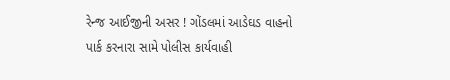રેન્જ આઈજીની અસર ! ગોંડલમાં આડેઘડ વાહનો પાર્ક કરનારા સામે પોલીસ કાર્યવાહી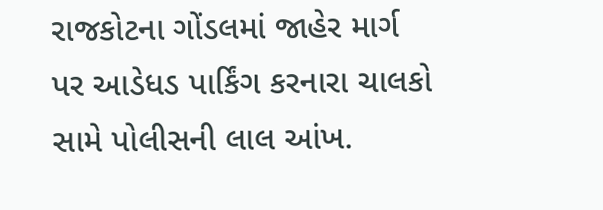રાજકોટના ગોંડલમાં જાહેર માર્ગ પર આડેધડ પાર્કિંગ કરનારા ચાલકો સામે પોલીસની લાલ આંખ.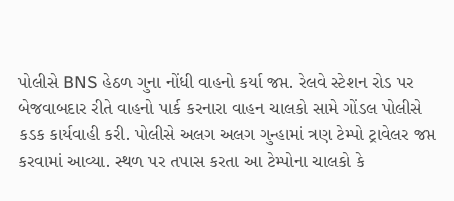પોલીસે BNS હેઠળ ગુના નોંધી વાહનો કર્યા જપ્ત. રેલવે સ્ટેશન રોડ પર બેજવાબદાર રીતે વાહનો પાર્ક કરનારા વાહન ચાલકો સામે ગોંડલ પોલીસે કડક કાર્યવાહી કરી. પોલીસે અલગ અલગ ગુન્હામાં ત્રણ ટેમ્પો ટ્રાવેલર જપ્ત કરવામાં આવ્યા. સ્થળ પર તપાસ કરતા આ ટેમ્પોના ચાલકો કે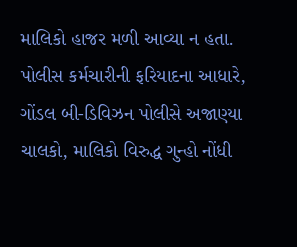માલિકો હાજર મળી આવ્યા ન હતા. પોલીસ કર્મચારીની ફરિયાદના આધારે, ગોંડલ બી-ડિવિઝન પોલીસે અજાણ્યા ચાલકો, માલિકો વિરુદ્ધ ગુન્હો નોંધી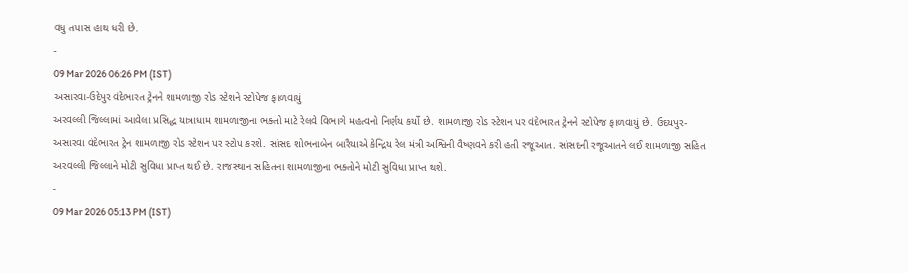વધુ તપાસ હાથ ધરી છે.
-
09 Mar 2026 06:26 PM (IST)
અસારવા-ઉદેપુર વંદેભારત ટ્રેનને શામળાજી રોડ સ્ટેશને સ્ટોપેજ ફાળવાયું
અરવલ્લી જિલ્લામાં આવેલા પ્રસિદ્ધ યાત્રાધામ શામળાજીના ભક્તો માટે રેલવે વિભાગે મહત્વનો નિર્ણય કર્યો છે. શામળાજી રોડ સ્ટેશન પર વંદેભારત ટ્રેનને સ્ટોપેજ ફાળવાયું છે. ઉદયપુર-અસારવા વંદેભારત ટ્રેન શામળાજી રોડ સ્ટેશન પર સ્ટોપ કરશે. સાંસદ શોભનાબેન બારૈયાએ કેન્દ્રિય રેલ મંત્રી અશ્વિની વૈષ્ણવને કરી હતી રજૂઆત. સાંસદની રજૂઆતને લઈ શામળાજી સહિત અરવલ્લી જિલ્લાને મોટી સુવિધા પ્રાપ્ત થઈ છે. રાજસ્થાન સહિતના શામળાજીના ભક્તોને મોટી સુવિધા પ્રાપ્ત થશે.
-
09 Mar 2026 05:13 PM (IST)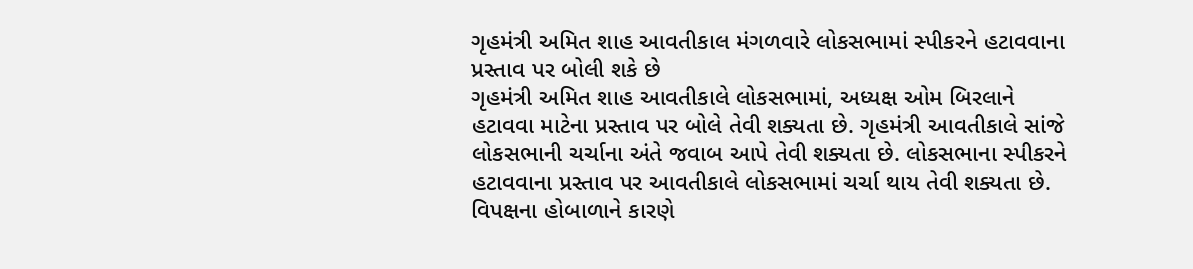ગૃહમંત્રી અમિત શાહ આવતીકાલ મંગળવારે લોકસભામાં સ્પીકરને હટાવવાના પ્રસ્તાવ પર બોલી શકે છે
ગૃહમંત્રી અમિત શાહ આવતીકાલે લોકસભામાં, અધ્યક્ષ ઓમ બિરલાને હટાવવા માટેના પ્રસ્તાવ પર બોલે તેવી શક્યતા છે. ગૃહમંત્રી આવતીકાલે સાંજે લોકસભાની ચર્ચાના અંતે જવાબ આપે તેવી શક્યતા છે. લોકસભાના સ્પીકરને હટાવવાના પ્રસ્તાવ પર આવતીકાલે લોકસભામાં ચર્ચા થાય તેવી શક્યતા છે. વિપક્ષના હોબાળાને કારણે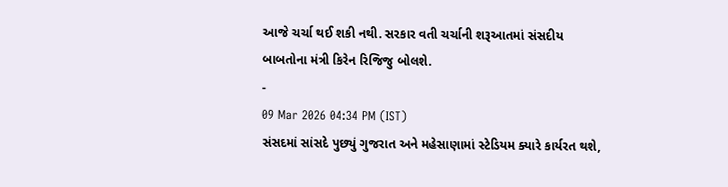આજે ચર્ચા થઈ શકી નથી. સરકાર વતી ચર્ચાની શરૂઆતમાં સંસદીય બાબતોના મંત્રી કિરેન રિજિજુ બોલશે.
-
09 Mar 2026 04:34 PM (IST)
સંસદમાં સાંસદે પુછ્યું ગુજરાત અને મહેસાણામાં સ્ટેડિયમ ક્યારે કાર્યરત થશે,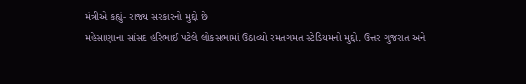મંત્રીએ કહ્યું- રાજ્ય સરકારનો મુદ્દો છે
મહેસાણાના સાંસદ હરિભાઈ પટેલે લોકસભામાં ઉઠાવ્યો રમતગમત સ્ટેડિયમનો મુદ્દો. ઉત્તર ગુજરાત અને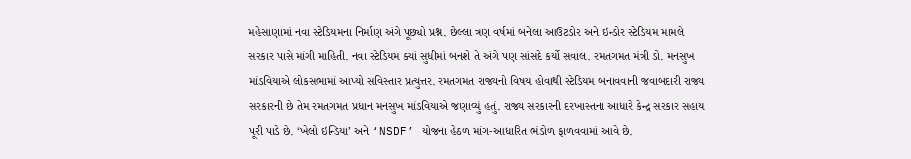મહેસાણામાં નવા સ્ટેડિયમના નિર્માણ અંગે પૂછ્યો પ્રશ્ન. છેલ્લા ત્રણ વર્ષમાં બનેલા આઉટડોર અને ઇન્ડોર સ્ટેડિયમ મામલે સરકાર પાસે માંગી માહિતી. નવા સ્ટેડિયમ ક્યાં સુધીમાં બનશે તે અંગે પણ સાંસદે કર્યો સવાલ. રમતગમત મંત્રી ડો. મનસુખ માંડવિયાએ લોકસભામાં આપ્યો સવિસ્તાર પ્રત્યુત્તર. રમતગમત રાજ્યનો વિષય હોવાથી સ્ટેડિયમ બનાવવાની જવાબદારી રાજ્ય સરકારની છે તેમ રમતગમત પ્રધાન મનસુખ માંડવિયાએ જણાવ્યું હતું. રાજ્ય સરકારની દરખાસ્તના આધારે કેન્દ્ર સરકાર સહાય પૂરી પાડે છે. ‘ખેલો ઇન્ડિયા’ અને ‘NSDF’ યોજના હેઠળ માંગ-આધારિત ભંડોળ ફાળવવામાં આવે છે.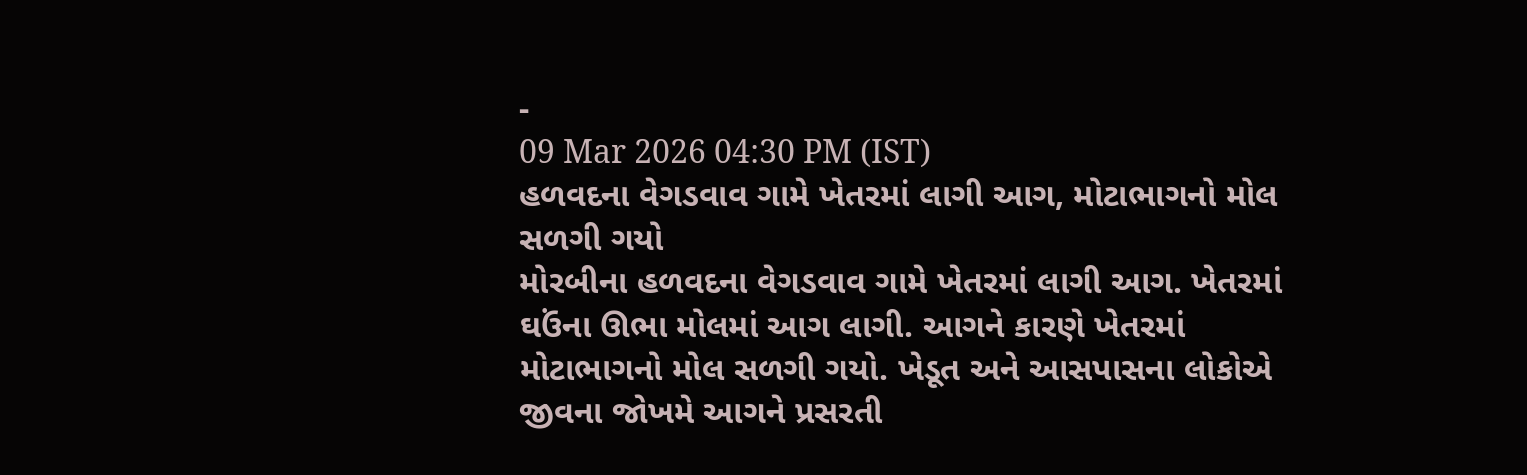-
09 Mar 2026 04:30 PM (IST)
હળવદના વેગડવાવ ગામે ખેતરમાં લાગી આગ, મોટાભાગનો મોલ સળગી ગયો
મોરબીના હળવદના વેગડવાવ ગામે ખેતરમાં લાગી આગ. ખેતરમાં ઘઉંના ઊભા મોલમાં આગ લાગી. આગને કારણે ખેતરમાં મોટાભાગનો મોલ સળગી ગયો. ખેડૂત અને આસપાસના લોકોએ જીવના જોખમે આગને પ્રસરતી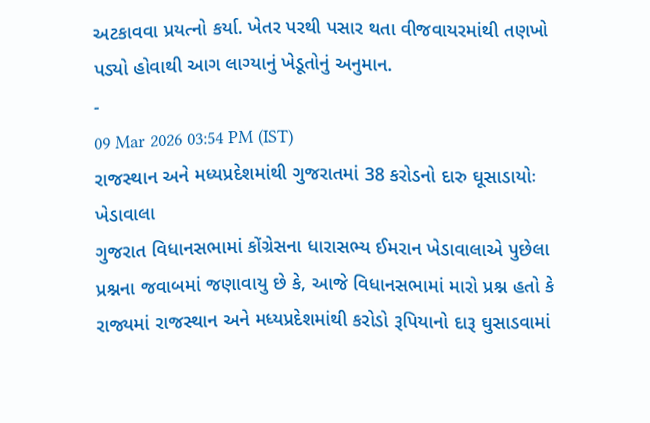અટકાવવા પ્રયત્નો કર્યા. ખેતર પરથી પસાર થતા વીજવાયરમાંથી તણખો પડ્યો હોવાથી આગ લાગ્યાનું ખેડૂતોનું અનુમાન.
-
09 Mar 2026 03:54 PM (IST)
રાજસ્થાન અને મધ્યપ્રદેશમાંથી ગુજરાતમાં 38 કરોડનો દારુ ઘૂસાડાયોઃ ખેડાવાલા
ગુજરાત વિધાનસભામાં કોંગ્રેસના ધારાસભ્ય ઈમરાન ખેડાવાલાએ પુછેલા પ્રશ્નના જવાબમાં જણાવાયુ છે કે, આજે વિધાનસભામાં મારો પ્રશ્ન હતો કે રાજ્યમાં રાજસ્થાન અને મધ્યપ્રદેશમાંથી કરોડો રૂપિયાનો દારૂ ઘુસાડવામાં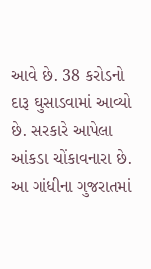આવે છે. 38 કરોડનો દારૂ ઘુસાડવામાં આવ્યો છે. સરકારે આપેલા આંકડા ચોંકાવનારા છે. આ ગાંધીના ગુજરાતમાં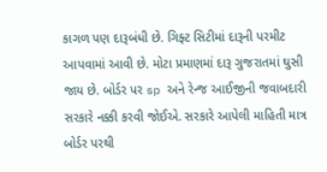કાગળ પણ દારૂબંધી છે. ગિફ્ટ સિટીમાં દારૂની પરમીટ આપવામાં આવી છે. મોટા પ્રમાણમાં દારૂ ગુજરાતમાં ઘુસી જાય છે. બોર્ડર પર sp અને રેન્જ આઈજીની જવાબદારી સરકારે નક્કી કરવી જોઈએ. સરકારે આપેલી માહિતી માત્ર બોર્ડર પરથી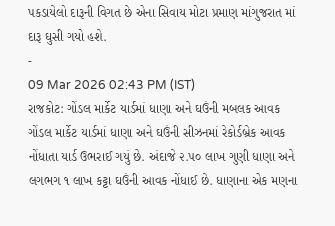પકડાયેલો દારૂની વિગત છે એના સિવાય મોટા પ્રમાણ માંગુજરાત માં દારૂ ઘુસી ગયો હશે.
-
09 Mar 2026 02:43 PM (IST)
રાજકોટ: ગોંડલ માર્કેટ યાર્ડમાં ધાણા અને ઘઉંની મબલક આવક
ગોંડલ માર્કેટ યાર્ડમાં ધાણા અને ઘઉંની સીઝનમાં રેકોર્ડબ્રેક આવક નોંધાતા યાર્ડ ઉભરાઈ ગયું છે. અંદાજે ૨.૫૦ લાખ ગુણી ધાણા અને લગભગ ૧ લાખ કટ્ટા ઘઉંની આવક નોંધાઈ છે. ધાણાના એક મણના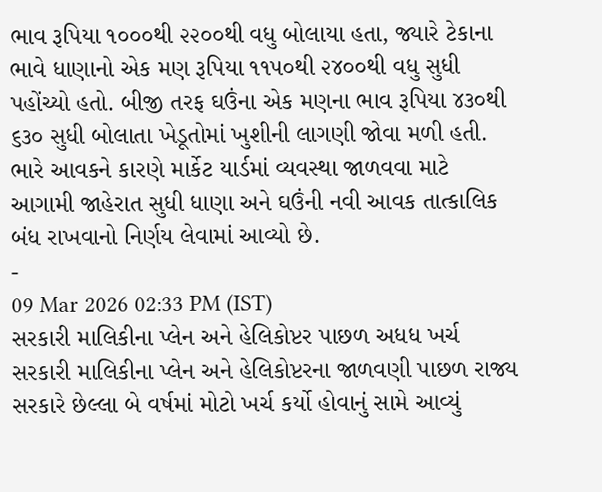ભાવ રૂપિયા ૧૦૦૦થી ૨૨૦૦થી વધુ બોલાયા હતા, જ્યારે ટેકાના ભાવે ધાણાનો એક મણ રૂપિયા ૧૧૫૦થી ૨૪૦૦થી વધુ સુધી પહોંચ્યો હતો. બીજી તરફ ઘઉંના એક મણના ભાવ રૂપિયા ૪૩૦થી ૬૩૦ સુધી બોલાતા ખેડૂતોમાં ખુશીની લાગણી જોવા મળી હતી. ભારે આવકને કારણે માર્કેટ યાર્ડમાં વ્યવસ્થા જાળવવા માટે આગામી જાહેરાત સુધી ધાણા અને ઘઉંની નવી આવક તાત્કાલિક બંધ રાખવાનો નિર્ણય લેવામાં આવ્યો છે.
-
09 Mar 2026 02:33 PM (IST)
સરકારી માલિકીના પ્લેન અને હેલિકોપ્ટર પાછળ અધધ ખર્ચ
સરકારી માલિકીના પ્લેન અને હેલિકોપ્ટરના જાળવણી પાછળ રાજ્ય સરકારે છેલ્લા બે વર્ષમાં મોટો ખર્ચ કર્યો હોવાનું સામે આવ્યું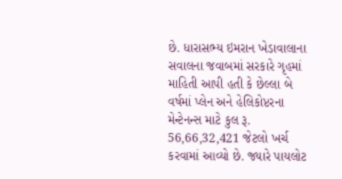છે. ધારાસભ્ય ઇમરાન ખેડાવાલાના સવાલના જવાબમાં સરકારે ગૃહમાં માહિતી આપી હતી કે છેલ્લા બે વર્ષમાં પ્લેન અને હેલિકોપ્ટરના મેન્ટેનન્સ માટે કુલ રૂ. 56,66,32,421 જેટલો ખર્ચ કરવામાં આવ્યો છે. જ્યારે પાયલોટ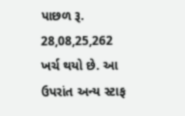પાછળ રૂ. 28,08,25,262 ખર્ચ થયો છે. આ ઉપરાંત અન્ય સ્ટાફ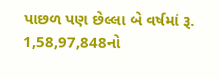પાછળ પણ છેલ્લા બે વર્ષમાં રૂ. 1,58,97,848નો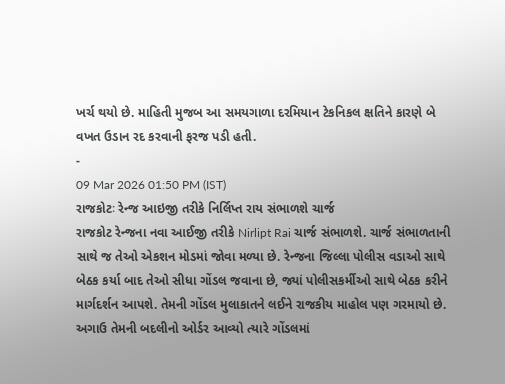ખર્ચ થયો છે. માહિતી મુજબ આ સમયગાળા દરમિયાન ટેકનિકલ ક્ષતિને કારણે બે વખત ઉડાન રદ કરવાની ફરજ પડી હતી.
-
09 Mar 2026 01:50 PM (IST)
રાજકોટઃ રેન્જ આઇજી તરીકે નિર્લિપ્ત રાય સંભાળશે ચાર્જ
રાજકોટ રેન્જના નવા આઈજી તરીકે Nirlipt Rai ચાર્જ સંભાળશે. ચાર્જ સંભાળતાની સાથે જ તેઓ એકશન મોડમાં જોવા મળ્યા છે. રેન્જના જિલ્લા પોલીસ વડાઓ સાથે બેઠક કર્યા બાદ તેઓ સીધા ગોંડલ જવાના છે, જ્યાં પોલીસકર્મીઓ સાથે બેઠક કરીને માર્ગદર્શન આપશે. તેમની ગોંડલ મુલાકાતને લઈને રાજકીય માહોલ પણ ગરમાયો છે. અગાઉ તેમની બદલીનો ઓર્ડર આવ્યો ત્યારે ગોંડલમાં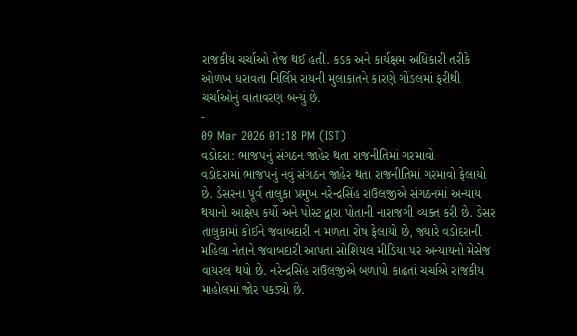રાજકીય ચર્ચાઓ તેજ થઈ હતી. કડક અને કાર્યક્ષમ અધિકારી તરીકે ઓળખ ધરાવતા નિર્લિપ્ત રાયની મુલાકાતને કારણે ગોંડલમાં ફરીથી ચર્ચાઓનું વાતાવરણ બન્યું છે.
-
09 Mar 2026 01:18 PM (IST)
વડોદરા: ભાજપનું સંગઠન જાહેર થતા રાજનીતિમાં ગરમાવો
વડોદરામાં ભાજપનું નવું સંગઠન જાહેર થતા રાજનીતિમાં ગરમાવો ફેલાયો છે. ડેસરના પૂર્વ તાલુકા પ્રમુખ નરેન્દ્રસિંહ રાઉલજીએ સંગઠનમાં અન્યાય થયાનો આક્ષેપ કર્યો અને પોસ્ટ દ્વારા પોતાની નારાજગી વ્યક્ત કરી છે. ડેસર તાલુકામાં કોઈને જવાબદારી ન મળતા રોષ ફેલાયો છે, જ્યારે વડોદરાની મહિલા નેતાને જવાબદારી આપતા સોશિયલ મીડિયા પર અન્યાયનો મેસેજ વાયરલ થયો છે. નરેન્દ્રસિંહ રાઉલજીએ બળાપો કાઢતાં ચર્ચાએ રાજકીય માહોલમાં જોર પકડ્યો છે.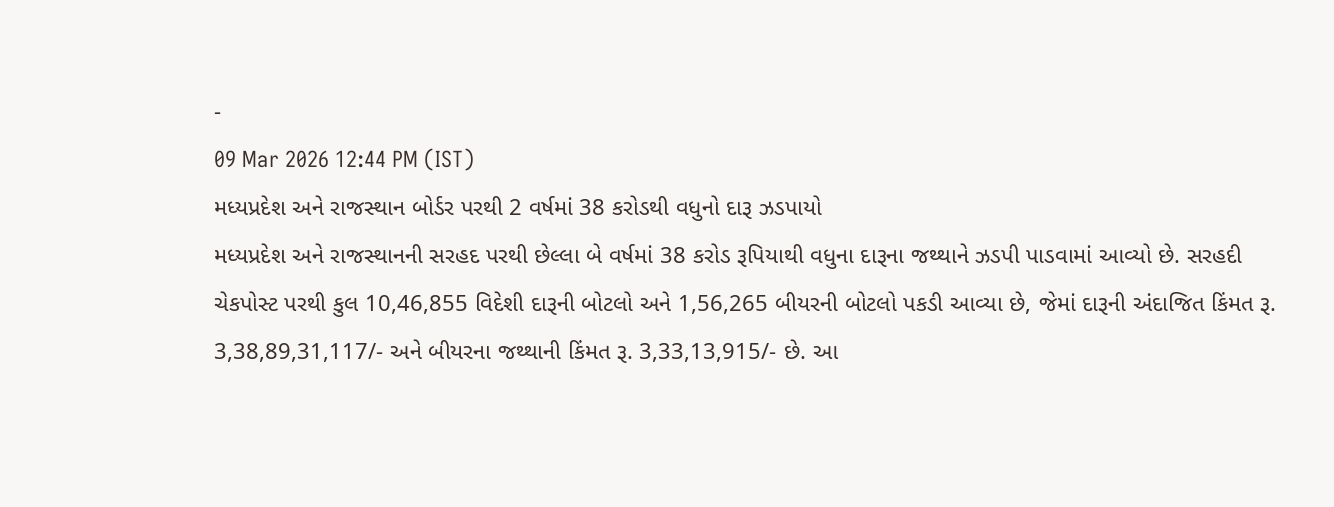-
09 Mar 2026 12:44 PM (IST)
મધ્યપ્રદેશ અને રાજસ્થાન બોર્ડર પરથી 2 વર્ષમાં 38 કરોડથી વધુનો દારૂ ઝડપાયો
મધ્યપ્રદેશ અને રાજસ્થાનની સરહદ પરથી છેલ્લા બે વર્ષમાં 38 કરોડ રૂપિયાથી વધુના દારૂના જથ્થાને ઝડપી પાડવામાં આવ્યો છે. સરહદી ચેકપોસ્ટ પરથી કુલ 10,46,855 વિદેશી દારૂની બોટલો અને 1,56,265 બીયરની બોટલો પકડી આવ્યા છે, જેમાં દારૂની અંદાજિત કિંમત રૂ. 3,38,89,31,117/- અને બીયરના જથ્થાની કિંમત રૂ. 3,33,13,915/- છે. આ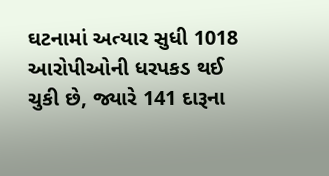ઘટનામાં અત્યાર સુધી 1018 આરોપીઓની ધરપકડ થઈ ચુકી છે, જ્યારે 141 દારૂના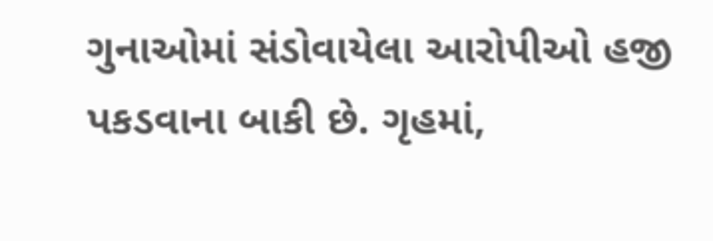ગુનાઓમાં સંડોવાયેલા આરોપીઓ હજી પકડવાના બાકી છે. ગૃહમાં,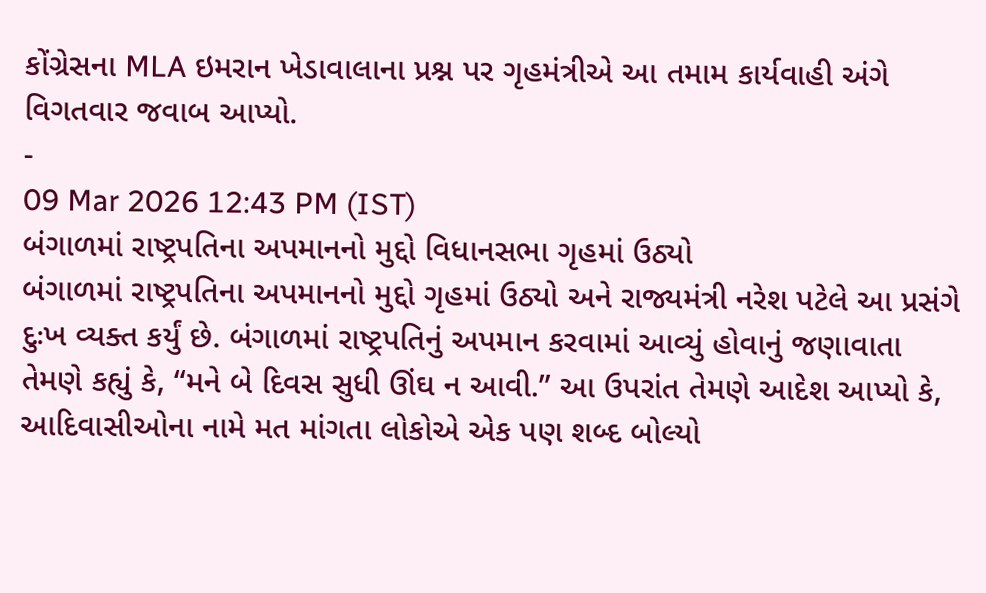કોંગ્રેસના MLA ઇમરાન ખેડાવાલાના પ્રશ્ન પર ગૃહમંત્રીએ આ તમામ કાર્યવાહી અંગે વિગતવાર જવાબ આપ્યો.
-
09 Mar 2026 12:43 PM (IST)
બંગાળમાં રાષ્ટ્રપતિના અપમાનનો મુદ્દો વિધાનસભા ગૃહમાં ઉઠ્યો
બંગાળમાં રાષ્ટ્રપતિના અપમાનનો મુદ્દો ગૃહમાં ઉઠ્યો અને રાજ્યમંત્રી નરેશ પટેલે આ પ્રસંગે દુઃખ વ્યક્ત કર્યું છે. બંગાળમાં રાષ્ટ્રપતિનું અપમાન કરવામાં આવ્યું હોવાનું જણાવાતા તેમણે કહ્યું કે, “મને બે દિવસ સુધી ઊંઘ ન આવી.” આ ઉપરાંત તેમણે આદેશ આપ્યો કે, આદિવાસીઓના નામે મત માંગતા લોકોએ એક પણ શબ્દ બોલ્યો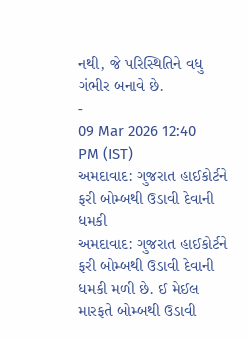નથી, જે પરિસ્થિતિને વધુ ગંભીર બનાવે છે.
-
09 Mar 2026 12:40 PM (IST)
અમદાવાદ: ગુજરાત હાઈકોર્ટને ફરી બોમ્બથી ઉડાવી દેવાની ધમકી
અમદાવાદ: ગુજરાત હાઈકોર્ટને ફરી બોમ્બથી ઉડાવી દેવાની ધમકી મળી છે. ઈ મેઈલ મારફતે બોમ્બથી ઉડાવી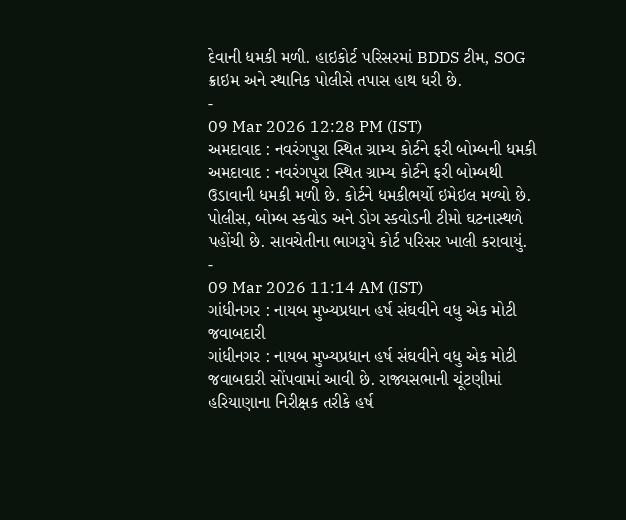દેવાની ધમકી મળી. હાઇકોર્ટ પરિસરમાં BDDS ટીમ, SOG ક્રાઇમ અને સ્થાનિક પોલીસે તપાસ હાથ ધરી છે.
-
09 Mar 2026 12:28 PM (IST)
અમદાવાદ : નવરંગપુરા સ્થિત ગ્રામ્ય કોર્ટને ફરી બોમ્બની ધમકી
અમદાવાદ : નવરંગપુરા સ્થિત ગ્રામ્ય કોર્ટને ફરી બોમ્બથી ઉડાવાની ધમકી મળી છે. કોર્ટને ધમકીભર્યો ઇમેઇલ મળ્યો છે. પોલીસ, બોમ્બ સ્કવોડ અને ડોગ સ્કવોડની ટીમો ઘટનાસ્થળે પહોંચી છે. સાવચેતીના ભાગરૂપે કોર્ટ પરિસર ખાલી કરાવાયું.
-
09 Mar 2026 11:14 AM (IST)
ગાંધીનગર : નાયબ મુખ્યપ્રધાન હર્ષ સંઘવીને વધુ એક મોટી જવાબદારી
ગાંધીનગર : નાયબ મુખ્યપ્રધાન હર્ષ સંઘવીને વધુ એક મોટી જવાબદારી સોંપવામાં આવી છે. રાજ્યસભાની ચૂંટણીમાં હરિયાણાના નિરીક્ષક તરીકે હર્ષ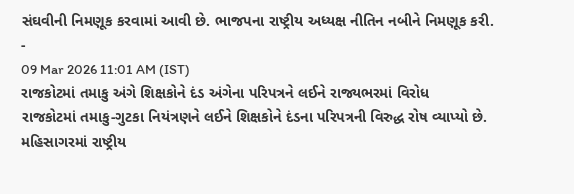સંઘવીની નિમણૂક કરવામાં આવી છે. ભાજપના રાષ્ટ્રીય અધ્યક્ષ નીતિન નબીને નિમણૂક કરી.
-
09 Mar 2026 11:01 AM (IST)
રાજકોટમાં તમાકુ અંગે શિક્ષકોને દંડ અંગેના પરિપત્રને લઈને રાજ્યભરમાં વિરોધ
રાજકોટમાં તમાકુ-ગુટકા નિયંત્રણને લઈને શિક્ષકોને દંડના પરિપત્રની વિરુદ્ધ રોષ વ્યાપ્યો છે. મહિસાગરમાં રાષ્ટ્રીય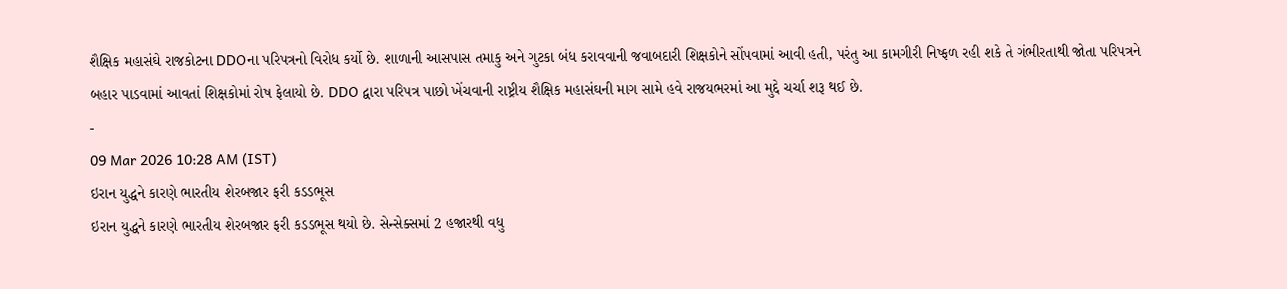શૈક્ષિક મહાસંઘે રાજકોટના DDOના પરિપત્રનો વિરોધ કર્યો છે. શાળાની આસપાસ તમાકુ અને ગુટકા બંધ કરાવવાની જવાબદારી શિક્ષકોને સોંપવામાં આવી હતી, પરંતુ આ કામગીરી નિષ્ફળ રહી શકે તે ગંભીરતાથી જોતા પરિપત્રને બહાર પાડવામાં આવતાં શિક્ષકોમાં રોષ ફેલાયો છે. DDO દ્વારા પરિપત્ર પાછો ખેંચવાની રાષ્ટ્રીય શૈક્ષિક મહાસંઘની માગ સામે હવે રાજયભરમાં આ મુદ્દે ચર્ચા શરૂ થઈ છે.
-
09 Mar 2026 10:28 AM (IST)
ઇરાન યુદ્ધને કારણે ભારતીય શેરબજાર ફરી કડડભૂસ
ઇરાન યુદ્ધને કારણે ભારતીય શેરબજાર ફરી કડડભૂસ થયો છે. સેન્સેક્સમાં 2 હજારથી વધુ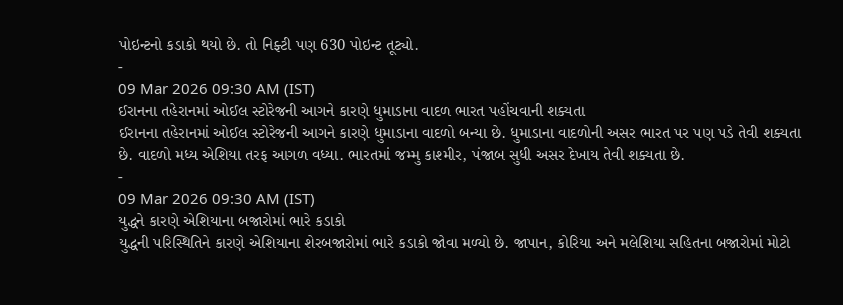પોઇન્ટનો કડાકો થયો છે. તો નિફ્ટી પણ 630 પોઇન્ટ તૂટ્યો.
-
09 Mar 2026 09:30 AM (IST)
ઈરાનના તહેરાનમાં ઓઈલ સ્ટોરેજની આગને કારણે ધુમાડાના વાદળ ભારત પહોંચવાની શક્યતા
ઈરાનના તહેરાનમાં ઓઈલ સ્ટોરેજની આગને કારણે ધુમાડાના વાદળો બન્યા છે. ધુમાડાના વાદળોની અસર ભારત પર પણ પડે તેવી શક્યતા છે. વાદળો મધ્ય એશિયા તરફ આગળ વધ્યા. ભારતમાં જમ્મુ કાશ્મીર, પંજાબ સુધી અસર દેખાય તેવી શક્યતા છે.
-
09 Mar 2026 09:30 AM (IST)
યુદ્ધને કારણે એશિયાના બજારોમાં ભારે કડાકો
યુદ્ધની પરિસ્થિતિને કારણે એશિયાના શેરબજારોમાં ભારે કડાકો જોવા મળ્યો છે. જાપાન, કોરિયા અને મલેશિયા સહિતના બજારોમાં મોટો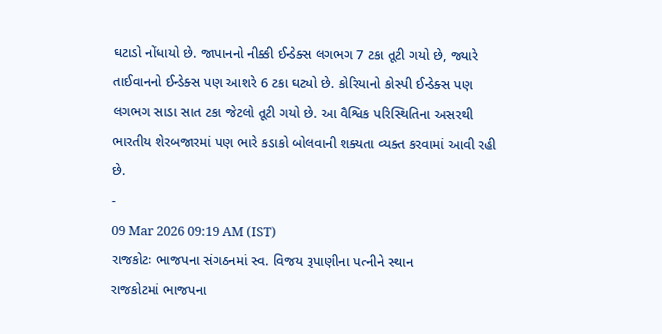ઘટાડો નોંધાયો છે. જાપાનનો નીક્કી ઈન્ડેક્સ લગભગ 7 ટકા તૂટી ગયો છે, જ્યારે તાઈવાનનો ઈન્ડેક્સ પણ આશરે 6 ટકા ઘટ્યો છે. કોરિયાનો કોસ્પી ઈન્ડેક્સ પણ લગભગ સાડા સાત ટકા જેટલો તૂટી ગયો છે. આ વૈશ્વિક પરિસ્થિતિના અસરથી ભારતીય શેરબજારમાં પણ ભારે કડાકો બોલવાની શક્યતા વ્યક્ત કરવામાં આવી રહી છે.
-
09 Mar 2026 09:19 AM (IST)
રાજકોટઃ ભાજપના સંગઠનમાં સ્વ. વિજય રૂપાણીના પત્નીને સ્થાન
રાજકોટમાં ભાજપના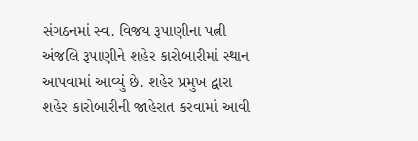સંગઠનમાં સ્વ. વિજય રૂપાણીના પત્ની અંજલિ રૂપાણીને શહેર કારોબારીમાં સ્થાન આપવામાં આવ્યું છે. શહેર પ્રમુખ દ્વારા શહેર કારોબારીની જાહેરાત કરવામાં આવી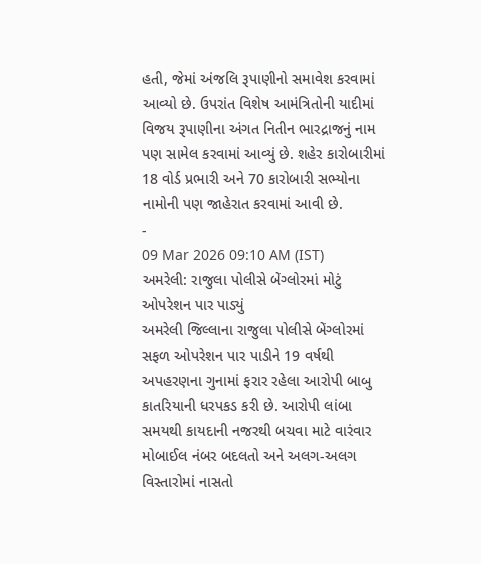હતી, જેમાં અંજલિ રૂપાણીનો સમાવેશ કરવામાં આવ્યો છે. ઉપરાંત વિશેષ આમંત્રિતોની યાદીમાં વિજય રૂપાણીના અંગત નિતીન ભારદ્રાજનું નામ પણ સામેલ કરવામાં આવ્યું છે. શહેર કારોબારીમાં 18 વોર્ડ પ્રભારી અને 70 કારોબારી સભ્યોના નામોની પણ જાહેરાત કરવામાં આવી છે.
-
09 Mar 2026 09:10 AM (IST)
અમરેલી: રાજુલા પોલીસે બેંગ્લોરમાં મોટું ઓપરેશન પાર પાડ્યું
અમરેલી જિલ્લાના રાજુલા પોલીસે બેંગ્લોરમાં સફળ ઓપરેશન પાર પાડીને 19 વર્ષથી અપહરણના ગુનામાં ફરાર રહેલા આરોપી બાબુ કાતરિયાની ધરપકડ કરી છે. આરોપી લાંબા સમયથી કાયદાની નજરથી બચવા માટે વારંવાર મોબાઈલ નંબર બદલતો અને અલગ-અલગ વિસ્તારોમાં નાસતો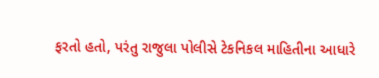ફરતો હતો, પરંતુ રાજુલા પોલીસે ટેકનિકલ માહિતીના આધારે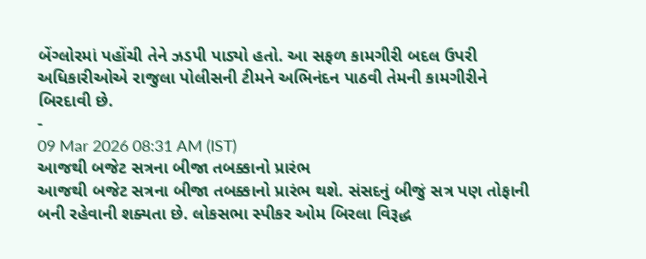બેંગ્લોરમાં પહોંચી તેને ઝડપી પાડ્યો હતો. આ સફળ કામગીરી બદલ ઉપરી અધિકારીઓએ રાજુલા પોલીસની ટીમને અભિનંદન પાઠવી તેમની કામગીરીને બિરદાવી છે.
-
09 Mar 2026 08:31 AM (IST)
આજથી બજેટ સત્રના બીજા તબક્કાનો પ્રારંભ
આજથી બજેટ સત્રના બીજા તબક્કાનો પ્રારંભ થશે. સંસદનું બીજું સત્ર પણ તોફાની બની રહેવાની શક્યતા છે. લોકસભા સ્પીકર ઓમ બિરલા વિરૂદ્ધ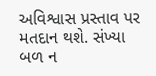અવિશ્વાસ પ્રસ્તાવ પર મતદાન થશે. સંખ્યા બળ ન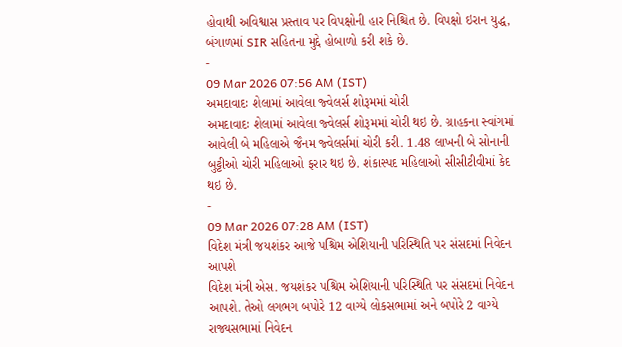હોવાથી અવિશ્વાસ પ્રસ્તાવ પર વિપક્ષોની હાર નિશ્ચિત છે. વિપક્ષો ઇરાન યુદ્ધ, બંગાળમાં SIR સહિતના મુદ્દે હોબાળો કરી શકે છે.
-
09 Mar 2026 07:56 AM (IST)
અમદાવાદઃ શેલામાં આવેલા જ્વેલર્સ શોરૂમમાં ચોરી
અમદાવાદઃ શેલામાં આવેલા જ્વેલર્સ શોરૂમમાં ચોરી થઇ છે. ગ્રાહકના સ્વાંગમાં આવેલી બે મહિલાએ જૈનમ જ્વેલર્સમાં ચોરી કરી. 1.48 લાખની બે સોનાની બુટ્ટીઓ ચોરી મહિલાઓ ફરાર થઇ છે. શંકાસ્પદ મહિલાઓ સીસીટીવીમાં કેદ થઇ છે.
-
09 Mar 2026 07:28 AM (IST)
વિદેશ મંત્રી જયશંકર આજે પશ્ચિમ એશિયાની પરિસ્થિતિ પર સંસદમાં નિવેદન આપશે
વિદેશ મંત્રી એસ. જયશંકર પશ્ચિમ એશિયાની પરિસ્થિતિ પર સંસદમાં નિવેદન આપશે. તેઓ લગભગ બપોરે 12 વાગ્યે લોકસભામાં અને બપોરે 2 વાગ્યે રાજ્યસભામાં નિવેદન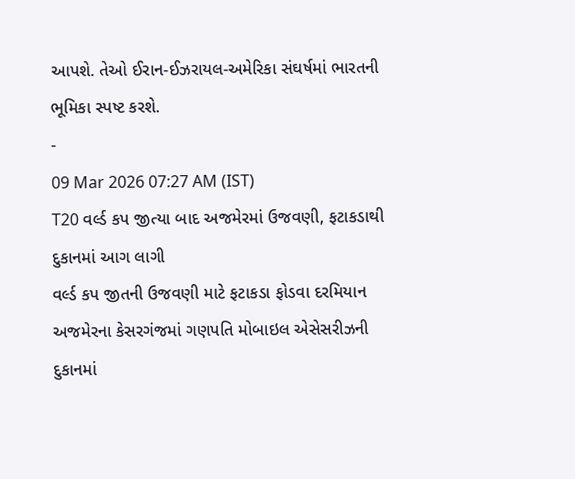આપશે. તેઓ ઈરાન-ઈઝરાયલ-અમેરિકા સંઘર્ષમાં ભારતની ભૂમિકા સ્પષ્ટ કરશે.
-
09 Mar 2026 07:27 AM (IST)
T20 વર્લ્ડ કપ જીત્યા બાદ અજમેરમાં ઉજવણી, ફટાકડાથી દુકાનમાં આગ લાગી
વર્લ્ડ કપ જીતની ઉજવણી માટે ફટાકડા ફોડવા દરમિયાન અજમેરના કેસરગંજમાં ગણપતિ મોબાઇલ એસેસરીઝની દુકાનમાં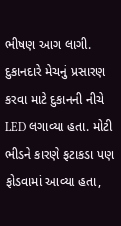ભીષણ આગ લાગી. દુકાનદારે મેચનું પ્રસારણ કરવા માટે દુકાનની નીચે LED લગાવ્યા હતા. મોટી ભીડને કારણે ફટાકડા પણ ફોડવામાં આવ્યા હતા,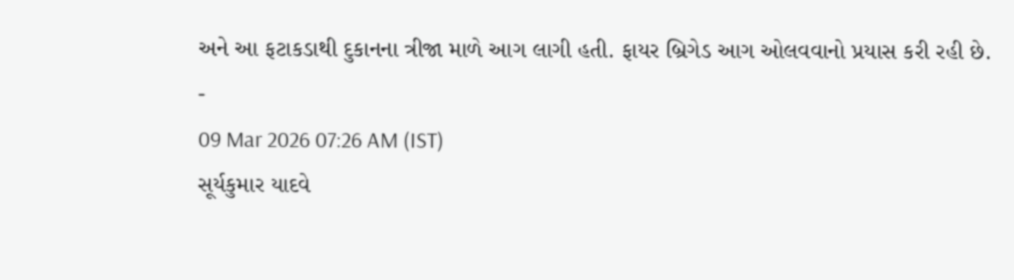અને આ ફટાકડાથી દુકાનના ત્રીજા માળે આગ લાગી હતી. ફાયર બ્રિગેડ આગ ઓલવવાનો પ્રયાસ કરી રહી છે.
-
09 Mar 2026 07:26 AM (IST)
સૂર્યકુમાર યાદવે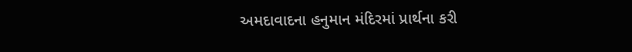અમદાવાદના હનુમાન મંદિરમાં પ્રાર્થના કરી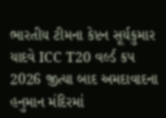ભારતીય ટીમના કેપ્ટન સૂર્યકુમાર યાદવે ICC T20 વર્લ્ડ કપ 2026 જીત્યા બાદ અમદાવાદના હનુમાન મંદિરમાં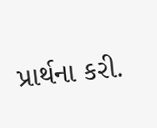પ્રાર્થના કરી.